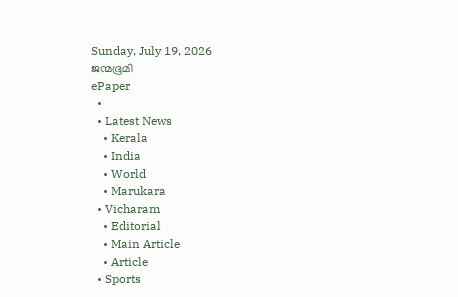Sunday, July 19, 2026
ജന്മഭൂമി
ePaper
  •
  • Latest News
    • Kerala
    • India
    • World
    • Marukara
  • Vicharam
    • Editorial
    • Main Article
    • Article
  • Sports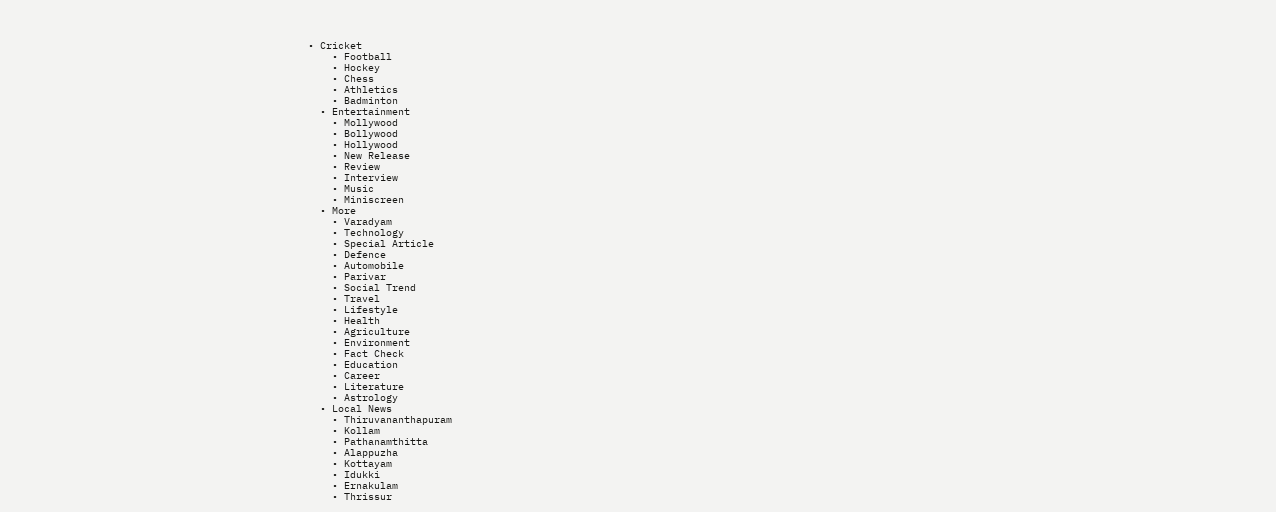• Cricket
    • Football
    • Hockey
    • Chess
    • Athletics
    • Badminton
  • Entertainment
    • Mollywood
    • Bollywood
    • Hollywood
    • New Release
    • Review
    • Interview
    • Music
    • Miniscreen
  • More
    • Varadyam
    • Technology
    • Special Article
    • Defence
    • Automobile
    • Parivar
    • Social Trend
    • Travel
    • Lifestyle
    • Health
    • Agriculture
    • Environment
    • Fact Check
    • Education
    • Career
    • Literature
    • Astrology
  • Local News
    • Thiruvananthapuram
    • Kollam
    • Pathanamthitta
    • Alappuzha
    • Kottayam
    • Idukki
    • Ernakulam
    • Thrissur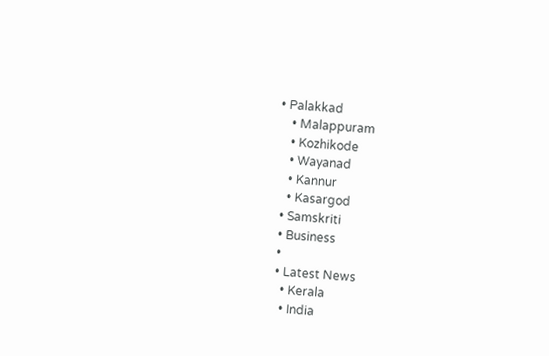• Palakkad
    • Malappuram
    • Kozhikode
    • Wayanad
    • Kannur
    • Kasargod
  • Samskriti
  • Business
  •
  • Latest News
    • Kerala
    • India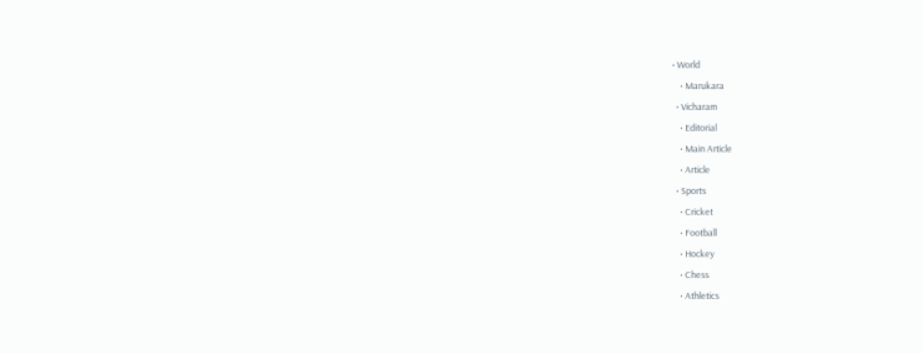• World
    • Marukara
  • Vicharam
    • Editorial
    • Main Article
    • Article
  • Sports
    • Cricket
    • Football
    • Hockey
    • Chess
    • Athletics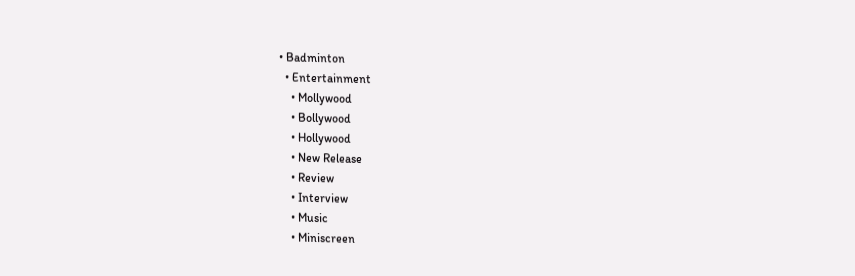• Badminton
  • Entertainment
    • Mollywood
    • Bollywood
    • Hollywood
    • New Release
    • Review
    • Interview
    • Music
    • Miniscreen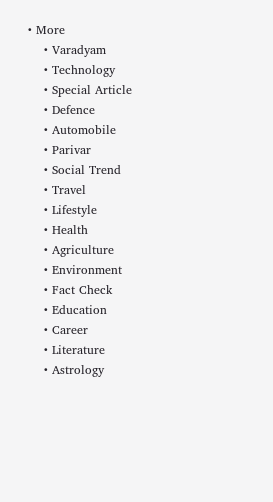• More
    • Varadyam
    • Technology
    • Special Article
    • Defence
    • Automobile
    • Parivar
    • Social Trend
    • Travel
    • Lifestyle
    • Health
    • Agriculture
    • Environment
    • Fact Check
    • Education
    • Career
    • Literature
    • Astrology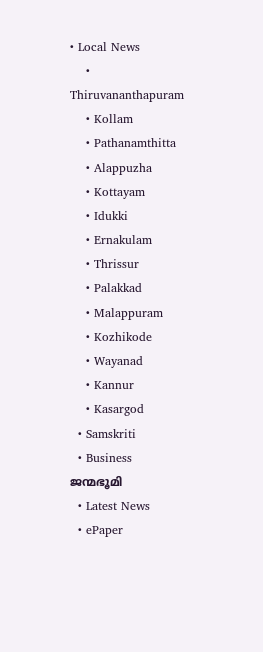• Local News
    • Thiruvananthapuram
    • Kollam
    • Pathanamthitta
    • Alappuzha
    • Kottayam
    • Idukki
    • Ernakulam
    • Thrissur
    • Palakkad
    • Malappuram
    • Kozhikode
    • Wayanad
    • Kannur
    • Kasargod
  • Samskriti
  • Business
ജന്മഭൂമി
  • Latest News
  • ePaper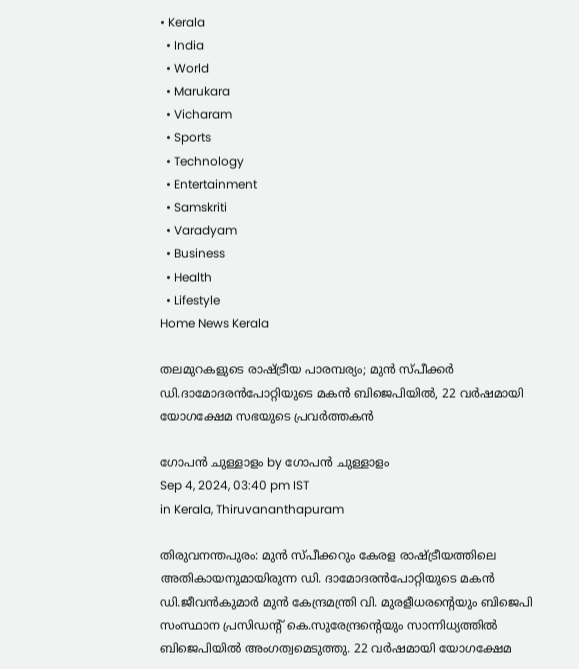• Kerala
  • India
  • World
  • Marukara
  • Vicharam
  • Sports
  • Technology
  • Entertainment
  • Samskriti
  • Varadyam
  • Business
  • Health
  • Lifestyle
Home News Kerala

തലമുറകളുടെ രാഷ്‌ട്രീയ പാരമ്പര്യം; മുന്‍ സ്പീക്കര്‍ ഡി.ദാമോദരന്‍പോറ്റിയുടെ മകന്‍ ബിജെപിയില്‍, 22 വര്‍ഷമായി യോഗക്ഷേമ സഭയുടെ പ്രവര്‍ത്തകൻ

ഗോപന്‍ ചുള്ളാളം by ഗോപന്‍ ചുള്ളാളം
Sep 4, 2024, 03:40 pm IST
in Kerala, Thiruvananthapuram

തിരുവനന്തപുരം: മുന്‍ സ്പീക്കറും കേരള രാഷ്‌ട്രീയത്തിലെ അതികായനുമായിരുന്ന ഡി. ദാമോദരന്‍പോറ്റിയുടെ മകന്‍ ഡി.ജീവന്‍കുമാര്‍ മുന്‍ കേന്ദ്രമന്ത്രി വി. മുരളീധരന്റെയും ബിജെപി സംസ്ഥാന പ്രസിഡന്റ് കെ.സുരേന്ദ്രന്റെയും സാന്നിധ്യത്തില്‍ ബിജെപിയില്‍ അംഗത്വമെടുത്തു. 22 വര്‍ഷമായി യോഗക്ഷേമ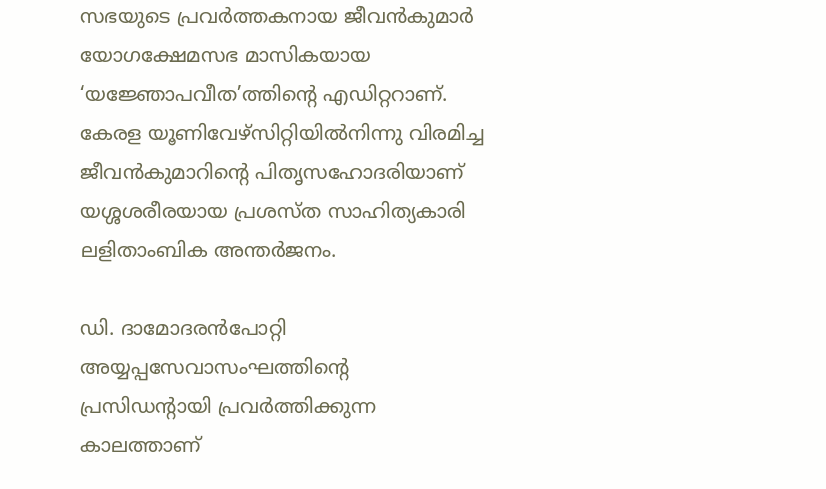സഭയുടെ പ്രവര്‍ത്തകനായ ജീവന്‍കുമാര്‍ യോഗക്ഷേമസഭ മാസികയായ ‘യജ്ഞോപവീത’ത്തിന്റെ എഡിറ്ററാണ്. കേരള യൂണിവേഴ്‌സിറ്റിയില്‍നിന്നു വിരമിച്ച ജീവന്‍കുമാറിന്റെ പിതൃസഹോദരിയാണ് യശ്ശശരീരയായ പ്രശസ്ത സാഹിത്യകാരി ലളിതാംബിക അന്തര്‍ജനം.

ഡി. ദാമോദരന്‍പോറ്റി അയ്യപ്പസേവാസംഘത്തിന്റെ പ്രസിഡന്റായി പ്രവര്‍ത്തിക്കുന്ന കാലത്താണ്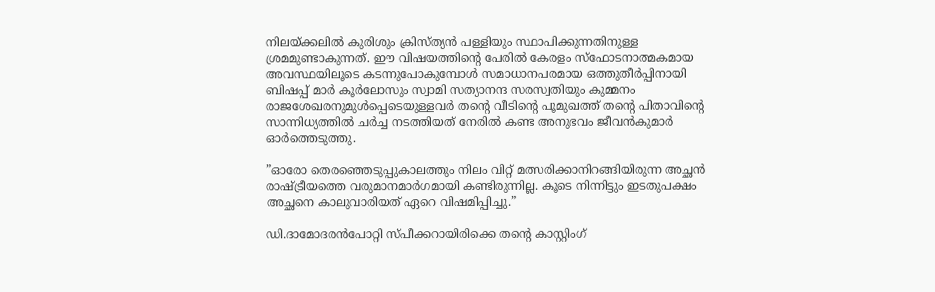നിലയ്‌ക്കലില്‍ കുരിശും ക്രിസ്ത്യന്‍ പള്ളിയും സ്ഥാപിക്കുന്നതിനുള്ള ശ്രമമുണ്ടാകുന്നത്. ഈ വിഷയത്തിന്റെ പേരില്‍ കേരളം സ്‌ഫോടനാത്മകമായ അവസ്ഥയിലൂടെ കടന്നുപോകുമ്പോള്‍ സമാധാനപരമായ ഒത്തുതീര്‍പ്പിനായി ബിഷപ്പ് മാര്‍ കൂര്‍ലോസും സ്വാമി സത്യാനന്ദ സരസ്വതിയും കുമ്മനം രാജശേഖരനുമുള്‍പ്പെടെയുള്ളവര്‍ തന്റെ വീടിന്റെ പൂമുഖത്ത് തന്റെ പിതാവിന്റെ സാന്നിധ്യത്തില്‍ ചര്‍ച്ച നടത്തിയത് നേരില്‍ കണ്ട അനുഭവം ജീവന്‍കുമാര്‍ ഓര്‍ത്തെടുത്തു.

”ഓരോ തെരഞ്ഞെടുപ്പുകാലത്തും നിലം വിറ്റ് മത്സരിക്കാനിറങ്ങിയിരുന്ന അച്ഛന്‍ രാഷ്‌ട്രീയത്തെ വരുമാനമാര്‍ഗമായി കണ്ടിരുന്നില്ല. കൂടെ നിന്നിട്ടും ഇടതുപക്ഷം അച്ഛനെ കാലുവാരിയത് ഏറെ വിഷമിപ്പിച്ചു.”

ഡി.ദാമോദരന്‍പോറ്റി സ്പീക്കറായിരിക്കെ തന്റെ കാസ്റ്റിംഗ്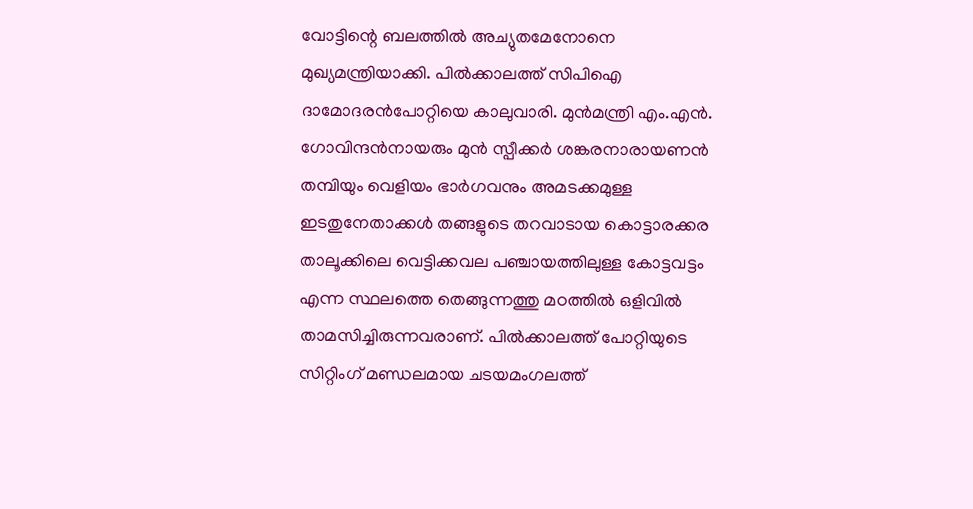വോട്ടിന്റെ ബലത്തില്‍ അച്യുതമേനോനെ മുഖ്യമന്ത്രിയാക്കി. പില്‍ക്കാലത്ത് സിപിഐ ദാമോദരന്‍പോറ്റിയെ കാലുവാരി. മുന്‍മന്ത്രി എം.എന്‍. ഗോവിന്ദന്‍നായരും മുന്‍ സ്പീക്കര്‍ ശങ്കരനാരായണന്‍ തമ്പിയും വെളിയം ഭാര്‍ഗവനും അമടക്കമുള്ള ഇടതുനേതാക്കള്‍ തങ്ങളുടെ തറവാടായ കൊട്ടാരക്കര താലൂക്കിലെ വെട്ടിക്കവല പഞ്ചായത്തിലുള്ള കോട്ടവട്ടം എന്ന സ്ഥലത്തെ തെങ്ങുന്നത്തു മഠത്തില്‍ ഒളിവില്‍ താമസിച്ചിരുന്നവരാണ്. പില്‍ക്കാലത്ത് പോറ്റിയുടെ സിറ്റിംഗ് മണ്ഡലമായ ചടയമംഗലത്ത്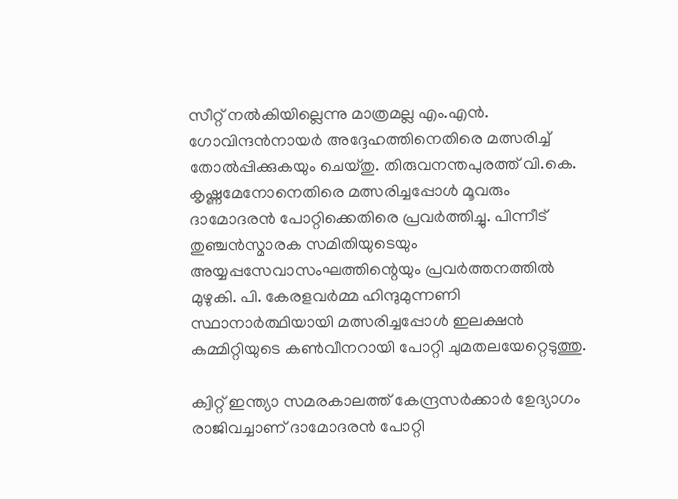സീറ്റ് നല്‍കിയില്ലെന്നു മാത്രമല്ല എം.എന്‍. ഗോവിന്ദന്‍നായര്‍ അദ്ദേഹത്തിനെതിരെ മത്സരിച്ച് തോല്‍പ്പിക്കുകയും ചെയ്തു. തിരുവനന്തപുരത്ത് വി.കെ. കൃഷ്ണമേനോനെതിരെ മത്സരിച്ചപ്പോള്‍ മൂവരും ദാമോദരന്‍ പോറ്റിക്കെതിരെ പ്രവര്‍ത്തിച്ചു. പിന്നീട് തുഞ്ചന്‍സ്മാരക സമിതിയുടെയും അയ്യപ്പസേവാസംഘത്തിന്റെയും പ്രവര്‍ത്തനത്തില്‍ മുഴുകി. പി. കേരളവര്‍മ്മ ഹിന്ദുമുന്നണി സ്ഥാനാര്‍ത്ഥിയായി മത്സരിച്ചപ്പോള്‍ ഇലക്ഷന്‍ കമ്മിറ്റിയുടെ കണ്‍വീനറായി പോറ്റി ചുമതലയേറ്റെടുത്തു.

ക്വിറ്റ് ഇന്ത്യാ സമരകാലത്ത് കേന്ദ്രസര്‍ക്കാര്‍ ഉേദ്യാഗം രാജിവച്ചാണ് ദാമോദരന്‍ പോറ്റി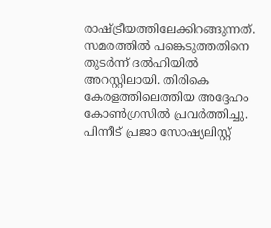രാഷ്‌ട്രീയത്തിലേക്കിറങ്ങുന്നത്. സമരത്തില്‍ പങ്കെടുത്തതിനെ തുടര്‍ന്ന് ദല്‍ഹിയില്‍ അറസ്റ്റിലായി. തിരികെ കേരളത്തിലെത്തിയ അദ്ദേഹം കോണ്‍ഗ്രസില്‍ പ്രവര്‍ത്തിച്ചു. പിന്നീട് പ്രജാ സോഷ്യലിസ്റ്റ്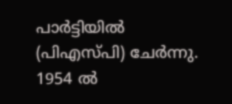പാര്‍ട്ടിയില്‍ (പിഎസ്പി) ചേര്‍ന്നു. 1954 ല്‍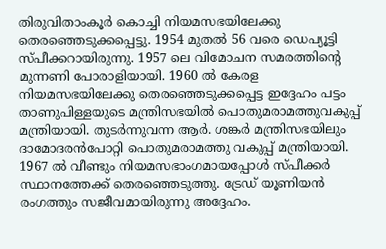തിരുവിതാംകൂര്‍ കൊച്ചി നിയമസഭയിലേക്കു തെരഞ്ഞെടുക്കപ്പെട്ടു. 1954 മുതല്‍ 56 വരെ ഡെപ്യൂട്ടി സ്പീക്കറായിരുന്നു. 1957 ലെ വിമോചന സമരത്തിന്റെ മുന്നണി പോരാളിയായി. 1960 ല്‍ കേരള നിയമസഭയിലേക്കു തെരഞ്ഞെടുക്കപ്പെട്ട ഇദ്ദേഹം പട്ടം താണുപിള്ളയുടെ മന്ത്രിസഭയില്‍ പൊതുമരാമത്തുവകുപ്പ് മന്ത്രിയായി. തുടര്‍ന്നുവന്ന ആര്‍. ശങ്കര്‍ മന്ത്രിസഭയിലും ദാമോദരന്‍പോറ്റി പൊതുമരാമത്തു വകുപ്പ് മന്ത്രിയായി. 1967 ല്‍ വീണ്ടും നിയമസഭാംഗമായപ്പോള്‍ സ്പീക്കര്‍ സ്ഥാനത്തേക്ക് തെരഞ്ഞെടുത്തു. ട്രേഡ് യൂണിയന്‍ രംഗത്തും സജീവമായിരുന്നു അദ്ദേഹം.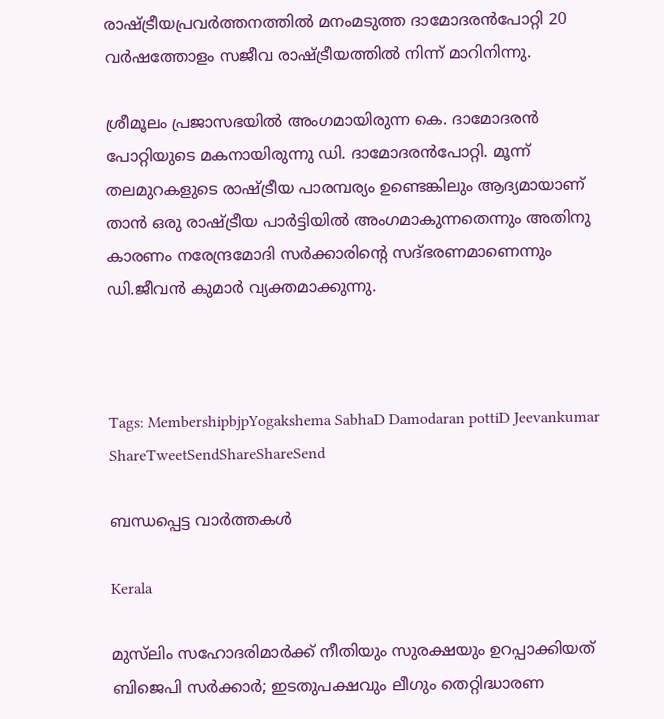രാഷ്‌ട്രീയപ്രവര്‍ത്തനത്തില്‍ മനംമടുത്ത ദാമോദരന്‍പോറ്റി 20 വര്‍ഷത്തോളം സജീവ രാഷ്‌ട്രീയത്തില്‍ നിന്ന് മാറിനിന്നു.

ശ്രീമൂലം പ്രജാസഭയില്‍ അംഗമായിരുന്ന കെ. ദാമോദരന്‍ പോറ്റിയുടെ മകനായിരുന്നു ഡി. ദാമോദരന്‍പോറ്റി. മൂന്ന് തലമുറകളുടെ രാഷ്‌ട്രീയ പാരമ്പര്യം ഉണ്ടെങ്കിലും ആദ്യമായാണ് താന്‍ ഒരു രാഷ്‌ട്രീയ പാര്‍ട്ടിയില്‍ അംഗമാകുന്നതെന്നും അതിനു കാരണം നരേന്ദ്രമോദി സര്‍ക്കാരിന്റെ സദ്ഭരണമാണെന്നും ഡി.ജീവന്‍ കുമാര്‍ വ്യക്തമാക്കുന്നു.



Tags: MembershipbjpYogakshema SabhaD Damodaran pottiD Jeevankumar
ShareTweetSendShareShareSend

ബന്ധപ്പെട്ട വാര്‍ത്തകള്‍

Kerala

മുസ്‌ലിം സഹോദരിമാർക്ക് നീതിയും സുരക്ഷയും ഉറപ്പാക്കിയത് ബിജെപി സർക്കാർ; ഇടതുപക്ഷവും ലീഗും തെറ്റിദ്ധാരണ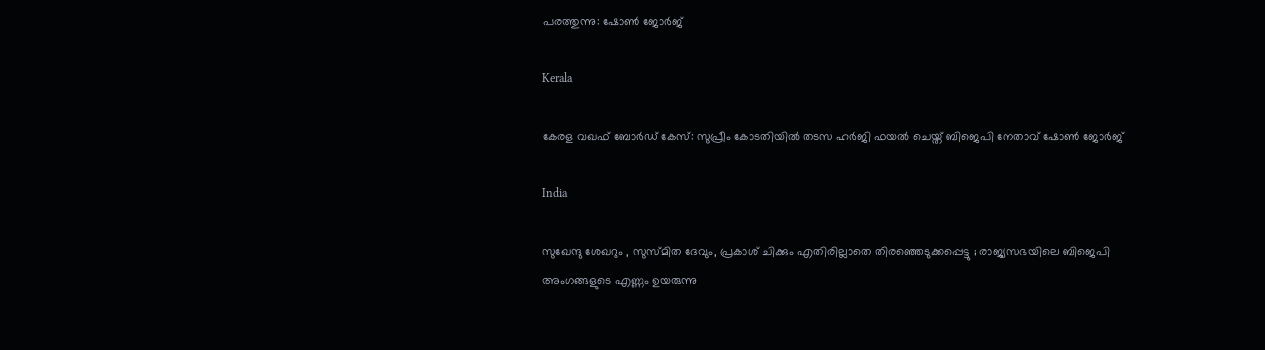പരത്തുന്നു: ഷോൺ ജോർജ്

Kerala

കേരള വഖഫ് ബോർഡ് കേസ്: സുപ്രീം കോടതിയിൽ തടസ ഹർജി ഫയൽ ചെയ്ത് ബിജെപി നേതാവ് ഷോൺ ജോർജ്

India

സുഖേന്ദു ശേഖറും , സുസ്മിത ദേവും, പ്രകാശ് ചിക്കും എതിരില്ലാതെ തിരഞ്ഞെടുക്കപ്പെട്ടു ; രാജ്യസഭയിലെ ബിജെപി അംഗങ്ങളുടെ എണ്ണം ഉയരുന്നു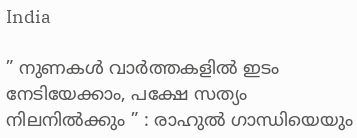India

” നുണകൾ വാർത്തകളിൽ ഇടം നേടിയേക്കാം, പക്ഷേ സത്യം നിലനിൽക്കും ” : രാഹുൽ ഗാന്ധിയെയും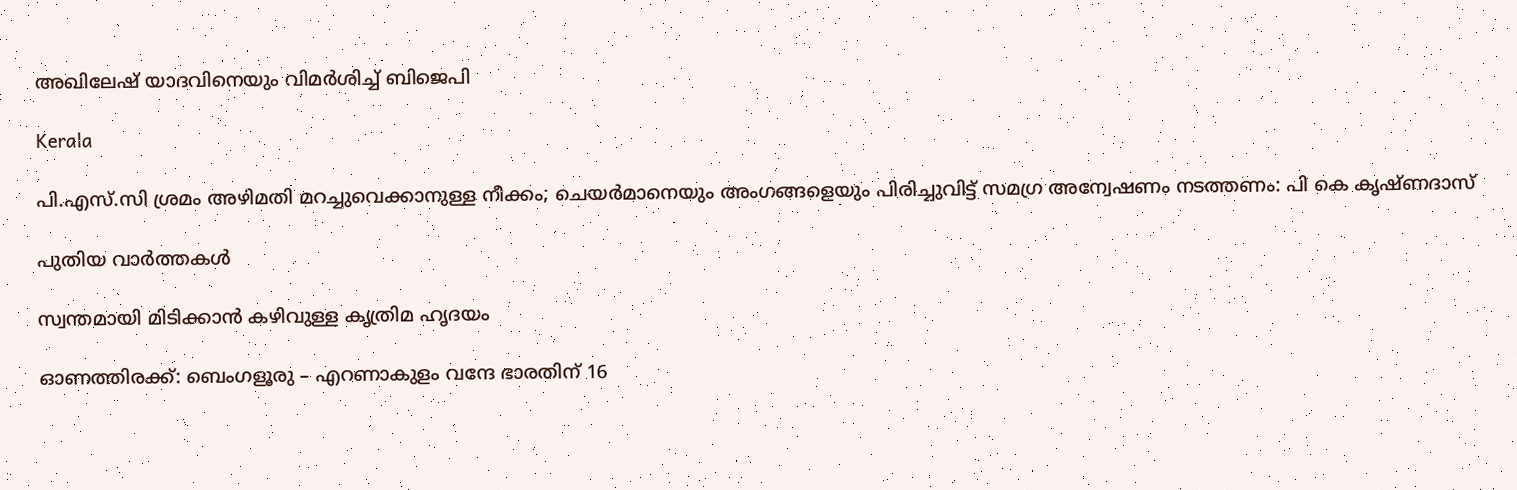അഖിലേഷ് യാദവിനെയും വിമർശിച്ച് ബിജെപി

Kerala

പി.എസ്.സി ശ്രമം അഴിമതി മറച്ചുവെക്കാനുള്ള നീക്കം; ചെയർമാനെയും അംഗങ്ങളെയും പിരിച്ചുവിട്ട് സമഗ്ര അന്വേഷണം നടത്തണം: പി കെ കൃഷ്ണദാസ്

പുതിയ വാര്‍ത്തകള്‍

സ്വന്തമായി മിടിക്കാന്‍ കഴിവുള്ള കൃത്രിമ ഹൃദയം

ഓണത്തിരക്ക്: ബെംഗളൂരു – എറണാകുളം വന്ദേ ഭാരതിന് 16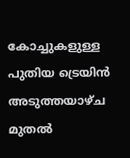കോച്ചുകളുള്ള പുതിയ ട്രെയിൻ അടുത്തയാഴ്ച മുതൽ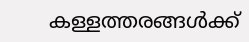കള്ളത്തരങ്ങൾക്ക്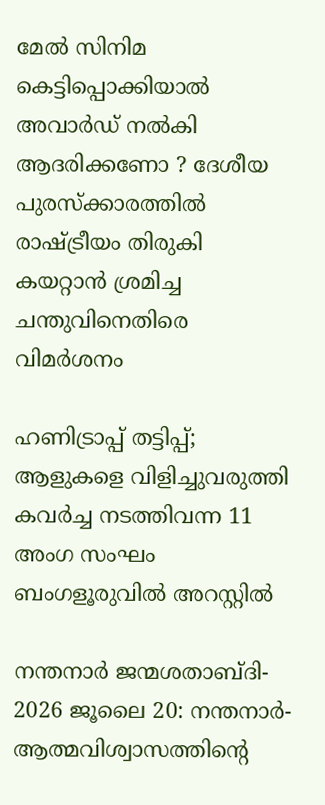മേൽ സിനിമ കെട്ടിപ്പൊക്കിയാൽ അവാർഡ് നൽകി ആദരിക്കണോ ? ദേശീയ പുരസ്ക്കാരത്തിൽ രാഷ്‌ട്രീയം തിരുകി കയറ്റാൻ ശ്രമിച്ച ചന്തുവിനെതിരെ വിമർശനം

ഹണിട്രാപ്പ് തട്ടിപ്പ്; ആളുകളെ വിളിച്ചുവരുത്തി കവർച്ച നടത്തിവന്ന 11 അംഗ സംഘം ബംഗളൂരുവിൽ അറസ്റ്റിൽ

നന്തനാര്‍ ജന്മശതാബ്ദി- 2026 ജൂലൈ 20: നന്തനാര്‍- ആത്മവിശ്വാസത്തിന്റെ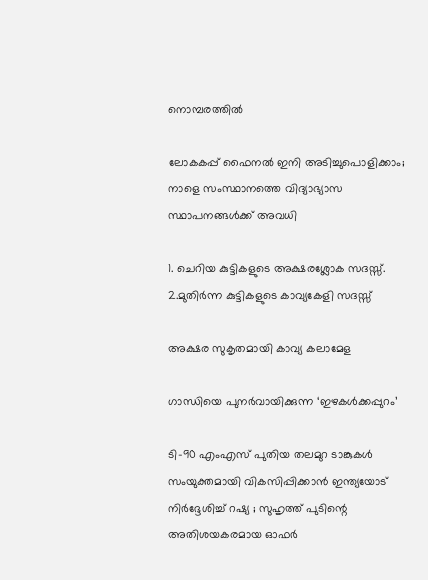നൊമ്പരത്തില്‍

ലോകകപ്പ് ഫൈനല്‍ ഇനി അടിച്ചുപൊളിക്കാം; നാളെ സംസ്ഥാനത്തെ വിദ്യാഭ്യാസ സ്ഥാപനങ്ങള്‍ക്ക് അവധി

1. ചെറിയ കുട്ടികളുടെ അക്ഷരശ്ലോക സദസ്സ്. 2.മുതിര്‍ന്ന കുട്ടികളുടെ കാവ്യകേളി സദസ്സ്

അക്ഷര സുകൃതമായി കാവ്യ കലാമേള

ഗാന്ധിയെ പുനര്‍വായിക്കുന്ന ‘ഇഴകള്‍ക്കപ്പുറം’

ടി-90 എംഎസ് പുതിയ തലമുറ ടാങ്കുകൾ സംയുക്തമായി വികസിപ്പിക്കാൻ ഇന്ത്യയോട് നിർദ്ദേശിച്ച് റഷ്യ ; സുഹൃത്ത് പുടിന്റെ അതിശയകരമായ ഓഫർ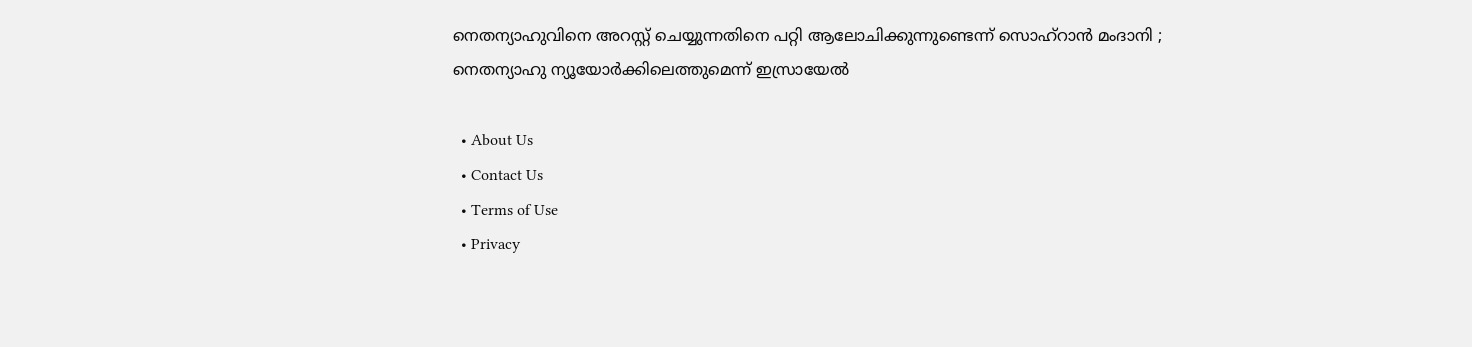നെതന്യാഹുവിനെ അറസ്റ്റ് ചെയ്യുന്നതിനെ പറ്റി ആലോചിക്കുന്നുണ്ടെന്ന് സൊഹ്‌റാൻ മംദാനി ; നെതന്യാഹു ന്യൂയോർക്കിലെത്തുമെന്ന് ഇസ്രായേൽ

  • About Us
  • Contact Us
  • Terms of Use
  • Privacy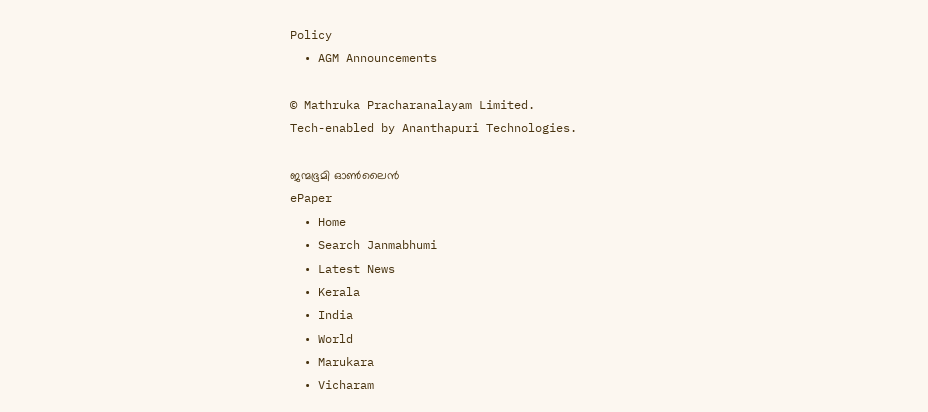Policy
  • AGM Announcements

© Mathruka Pracharanalayam Limited.
Tech-enabled by Ananthapuri Technologies.

ജന്മഭൂമി ഓണ്‍ലൈന്‍
ePaper
  • Home
  • Search Janmabhumi
  • Latest News
  • Kerala
  • India
  • World
  • Marukara
  • Vicharam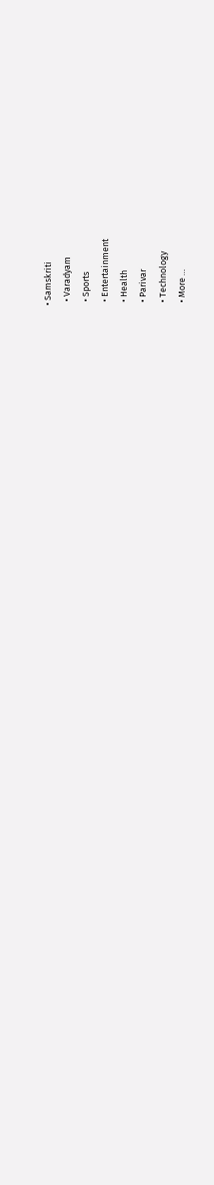• Samskriti
  • Varadyam
  • Sports
  • Entertainment
  • Health
  • Parivar
  • Technology
  • More …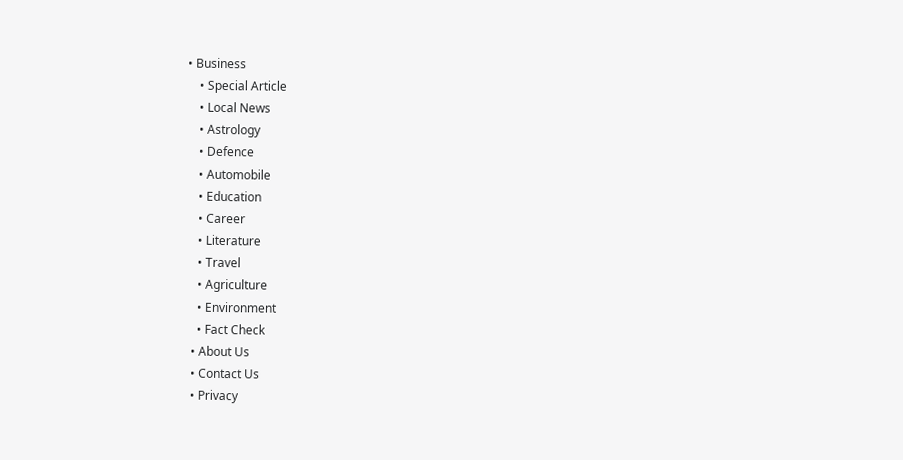• Business
    • Special Article
    • Local News
    • Astrology
    • Defence
    • Automobile
    • Education
    • Career
    • Literature
    • Travel
    • Agriculture
    • Environment
    • Fact Check
  • About Us
  • Contact Us
  • Privacy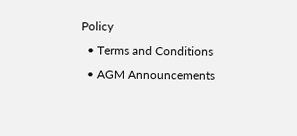Policy
  • Terms and Conditions
  • AGM Announcements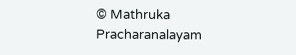© Mathruka Pracharanalayam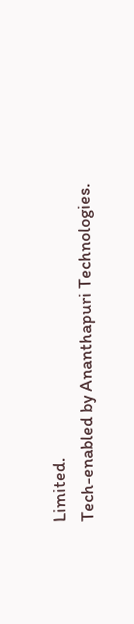Limited.
Tech-enabled by Ananthapuri Technologies.